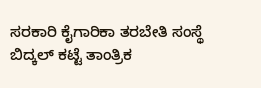ಸರಕಾರಿ ಕೈಗಾರಿಕಾ ತರಬೇತಿ ಸಂಸ್ಥೆ ಬಿದ್ಕಲ್ ಕಟ್ಟೆ ತಾಂತ್ರಿಕ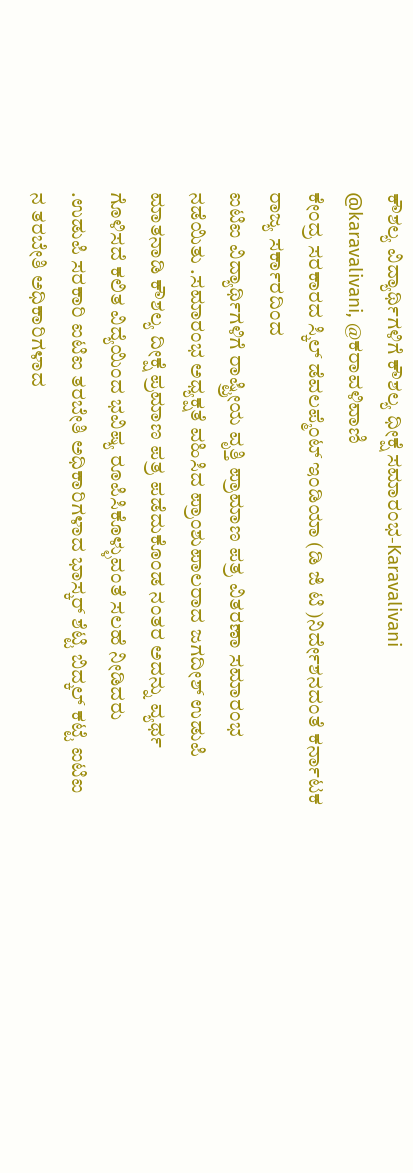ಕೌಶಲ್ಯ ವಿದ್ಯಾರ್ಥಿಗಳಿಗೆ ಕೌಶಲ್ಯ ಧೀಕ್ಷೆ ಸಮಾರಂಭ-Karavalivani
@karavalivani, @ಕರಾವಳಿವಾಣಿ
ಕೇಂದ್ರ ಸರಕಾರದ ಸ್ಕಿಲ್ ಡೆವಲಪ್ಮೆಂಟ್ ಇಂಡಿಯಾ (ಡಿ ಜಿ ಟಿ )ನಿರ್ದೇಶನದಂತೆ ಕರ್ನಾಟಕ ರಾಜ್ಯ ಸರ್ಕಾರದಿಂದ
ಐಟಿಐ ವಿದ್ಯಾರ್ಥಿಗಳಿಗೆ ರಾಷ್ಟ್ರೀಯ ವೃತ್ತಿ ಪ್ರಾಮಾಣ ಪತ್ರ ವಿತರಣಾ ಸಮಾರಂಭ ನಡೆಯಿತು .ಸಮಾರಂಭ ಅಧ್ಯಕ್ಷತೆ ವಹಿಸಿದ ಪ್ರಾಂಶುಪಾಲರಾದ ಜಗದೀಶ್ ಉಡುಪಿ ಮಾತನಾಡಿ ಕೌಶಲ್ಯ ದೀಕ್ಷೆ ಪ್ರಮಾಣ ಪತ್ರ ಪಡೆದುಕೊಂಡ ನಂತರ ಅದನ್ನು ವ್ಯರ್ಥ ಗೊಳಿಸದೆ ಕಲಿತ ವಿದ್ಯೆಯಿಂದ ಭವಿಷ್ಯ ರೂಪಿಸಿಕೊಳ್ಳುವಂತೆ ಸಲಹೆ ನೀಡಿದರು
.ಉಡುಪಿ ಸರಕಾರಿ ಐಟಿಐ ತರಬೇತಿ ಅಧಿಕಾರಿಗಳಾದ ಭಾಸ್ಕರ್ ಶೆಟ್ಟಿ ಬಿದ್ಕಲ್ ಕಟ್ಟೆ ಐಟಿಐ ನ ತರಬೇತಿ ಅಧಿಕಾರಿಗಳಾದ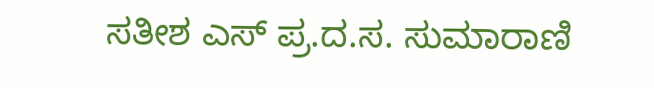ಸತೀಶ ಎಸ್ ಪ್ರ.ದ.ಸ. ಸುಮಾರಾಣಿ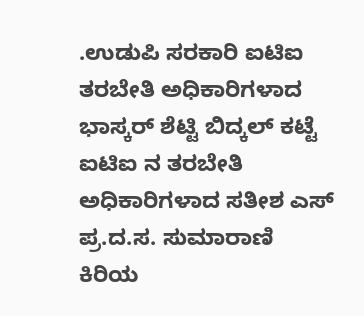.ಉಡುಪಿ ಸರಕಾರಿ ಐಟಿಐ ತರಬೇತಿ ಅಧಿಕಾರಿಗಳಾದ ಭಾಸ್ಕರ್ ಶೆಟ್ಟಿ ಬಿದ್ಕಲ್ ಕಟ್ಟೆ ಐಟಿಐ ನ ತರಬೇತಿ ಅಧಿಕಾರಿಗಳಾದ ಸತೀಶ ಎಸ್ ಪ್ರ.ದ.ಸ. ಸುಮಾರಾಣಿ
ಕಿರಿಯ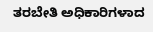ತರಬೇತಿ ಅಧಿಕಾರಿಗಳಾದ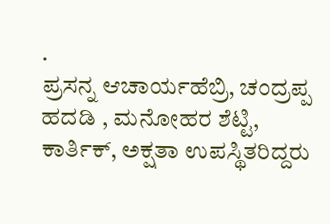.
ಪ್ರಸನ್ನ ಆಚಾರ್ಯಹೆಬ್ರಿ, ಚಂದ್ರಪ್ಪ ಹದಡಿ , ಮನೋಹರ ಶೆಟ್ಟಿ, ಕಾರ್ತಿಕ್, ಅಕ್ಷತಾ ಉಪಸ್ಥಿತರಿದ್ದರು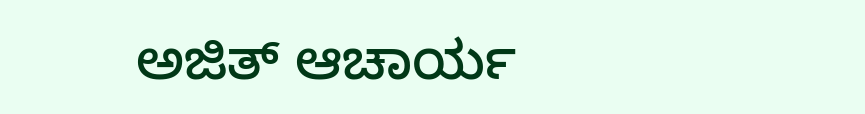ಅಜಿತ್ ಆಚಾರ್ಯ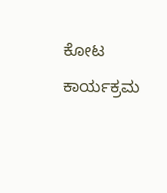ಕೋಟ ಕಾರ್ಯಕ್ರಮ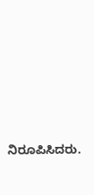ನಿರೂಪಿಸಿದರು.